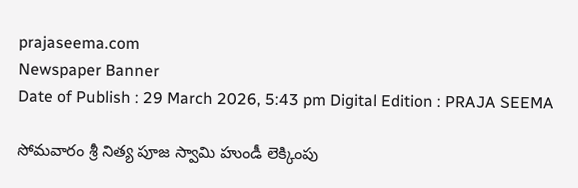prajaseema.com
Newspaper Banner
Date of Publish : 29 March 2026, 5:43 pm Digital Edition : PRAJA SEEMA

సోమవారం శ్రీ నిత్య పూజ స్వామి హుండీ లెక్కింపు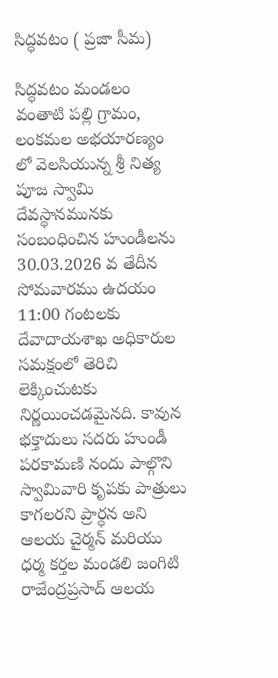సిద్ధవటం ( ప్రజా సీమ)

సిద్ధవటం మండలం వంతాటి పల్లి గ్రామం, లంకమల అభయారణ్యం లో వెలసియున్న శ్రీ నిత్య పూజ స్వామి దేవస్థానమునకు సంబంధించిన హుండీలను 30.03.2026 వ తేదీన సోమవారము ఉదయం 11:00 గంటలకు దేవాదాయశాఖ అధికారుల సమక్షంలో తెరిచి లెక్కించుటకు నిర్ణయించడమైనది. కావున భక్తాదులు సదరు హుండీ పరకామణి నందు పాల్గొని స్వామివారి కృపకు పాత్రులు కాగలరని ప్రార్థన అని ఆలయ చైర్మన్ మరియు ధర్మ కర్తల మండలి జంగిటి రాజేంద్రప్రసాద్ ఆలయ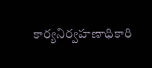కార్యనిర్వహణాధికారి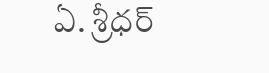ఏ. శ్రీధర్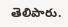తెలిపారు.